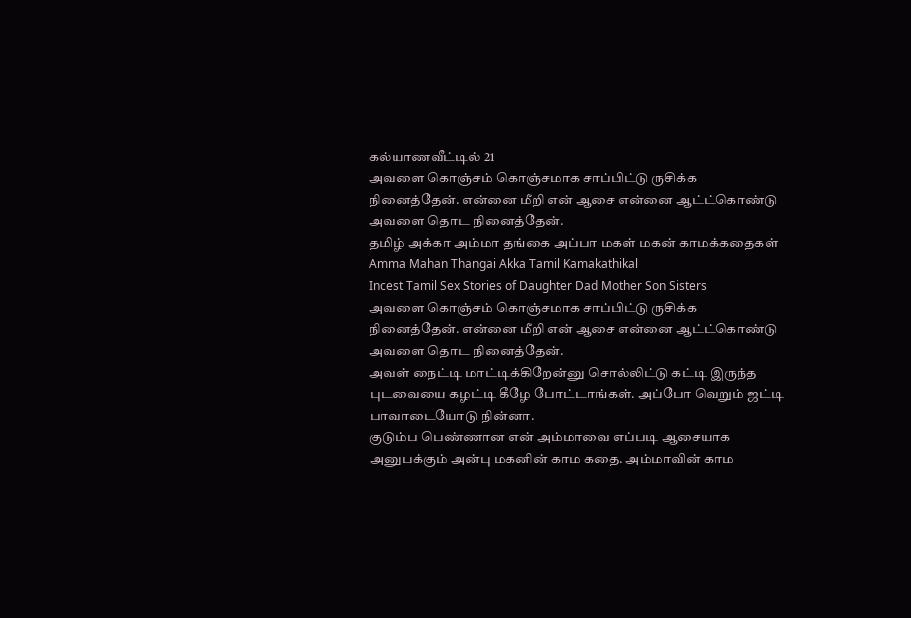கல்யாணவீட்டில் 21
அவளை கொஞ்சம் கொஞ்சமாக சாப்பிட்டு ருசிக்க நினைத்தேன். என்னை மீறி என் ஆசை என்னை ஆட்ட்கொண்டு அவளை தொட நினைத்தேன்.
தமிழ் அக்கா அம்மா தங்கை அப்பா மகள் மகன் காமக்கதைகள்
Amma Mahan Thangai Akka Tamil Kamakathikal
Incest Tamil Sex Stories of Daughter Dad Mother Son Sisters
அவளை கொஞ்சம் கொஞ்சமாக சாப்பிட்டு ருசிக்க நினைத்தேன். என்னை மீறி என் ஆசை என்னை ஆட்ட்கொண்டு அவளை தொட நினைத்தேன்.
அவள் நைட்டி மாட்டிக்கிறேன்னு சொல்லிட்டு கட்டி இருந்த புடவையை கழட்டி கீழே போட்டாங்கள். அப்போ வெறும் ஜட்டி பாவாடையோடு நின்னா.
குடும்ப பெண்ணான என் அம்மாவை எப்படி ஆசையாக அனுபக்கும் அன்பு மகனின் காம கதை. அம்மாவின் காம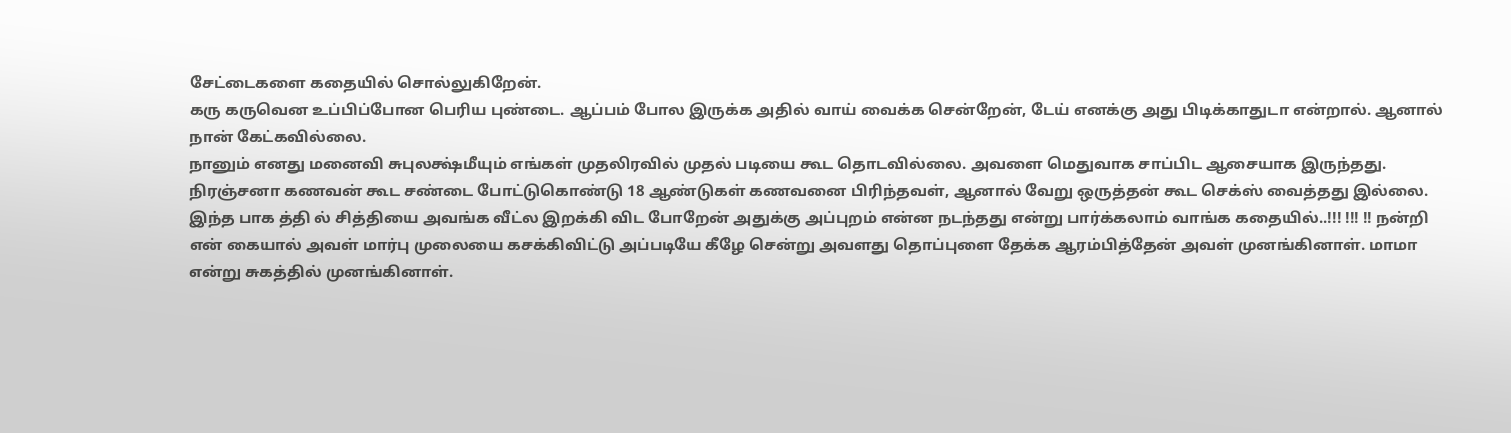சேட்டைகளை கதையில் சொல்லுகிறேன்.
கரு கருவென உப்பிப்போன பெரிய புண்டை. ஆப்பம் போல இருக்க அதில் வாய் வைக்க சென்றேன், டேய் எனக்கு அது பிடிக்காதுடா என்றால். ஆனால் நான் கேட்கவில்லை.
நானும் எனது மனைவி சுபுலக்ஷ்மீயும் எங்கள் முதலிரவில் முதல் படியை கூட தொடவில்லை. அவளை மெதுவாக சாப்பிட ஆசையாக இருந்தது.
நிரஞ்சனா கணவன் கூட சண்டை போட்டுகொண்டு 18 ஆண்டுகள் கணவனை பிரிந்தவள், ஆனால் வேறு ஒருத்தன் கூட செக்ஸ் வைத்தது இல்லை.
இந்த பாக த்தி ல் சித்தியை அவங்க வீட்ல இறக்கி விட போறேன் அதுக்கு அப்புறம் என்ன நடந்தது என்று பார்க்கலாம் வாங்க கதையில்..!!! !!! !! நன்றி
என் கையால் அவள் மார்பு முலையை கசக்கிவிட்டு அப்படியே கீழே சென்று அவளது தொப்புளை தேக்க ஆரம்பித்தேன் அவள் முனங்கினாள். மாமா என்று சுகத்தில் முனங்கினாள்.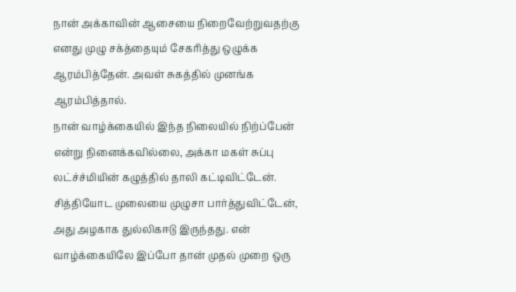நான் அக்காவின் ஆசையை நிறைவேற்றுவதற்கு எனது முழு சக்த்தையும் சேகரித்து ஒழுக்க ஆரம்பித்தேன். அவள் சுகத்தில் முனங்க ஆரம்பித்தால்.
நான் வாழ்க்கையில் இந்த நிலையில் நிற்ப்பேன் என்று நினைக்கவில்லை, அக்கா மகள் சுப்பு லட்ச்ச்மியின் கழுத்தில் தாலி கட்டிவிட்டேன்.
சித்தியோட முலையை முழுசா பார்த்துவிட்டேன், அது அழகாக துல்லிகஈடு இருந்தது. என் வாழ்க்கையிலே இப்போ தான் முதல் முறை ஒரு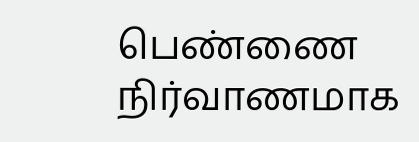பெண்ணை நிர்வாணமாக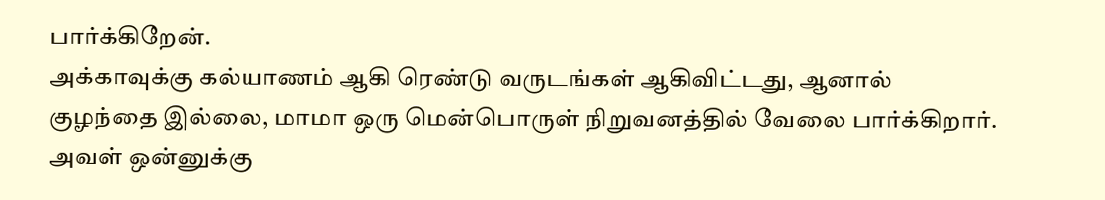பார்க்கிறேன்.
அக்காவுக்கு கல்யாணம் ஆகி ரெண்டு வருடங்கள் ஆகிவிட்டது, ஆனால் குழந்தை இல்லை, மாமா ஒரு மென்பொருள் நிறுவனத்தில் வேலை பார்க்கிறார்.
அவள் ஒன்னுக்கு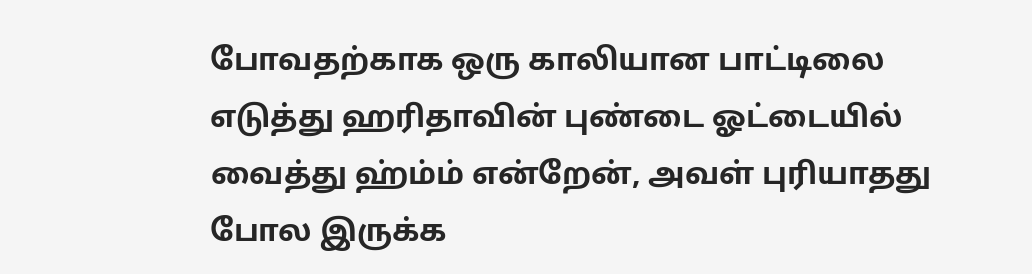போவதற்காக ஒரு காலியான பாட்டிலை எடுத்து ஹரிதாவின் புண்டை ஓட்டையில் வைத்து ஹ்ம்ம் என்றேன், அவள் புரியாதது போல இருக்க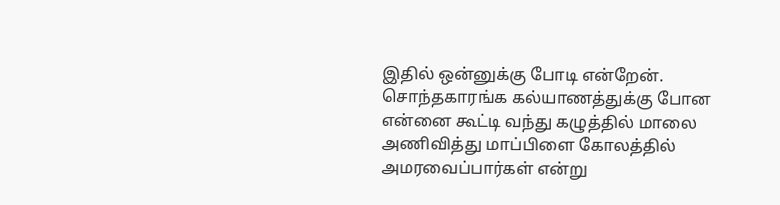இதில் ஒன்னுக்கு போடி என்றேன்.
சொந்தகாரங்க கல்யாணத்துக்கு போன என்னை கூட்டி வந்து கழுத்தில் மாலை அணிவித்து மாப்பிளை கோலத்தில் அமரவைப்பார்கள் என்று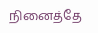நினைத்தே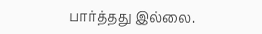பார்த்தது இல்லை.